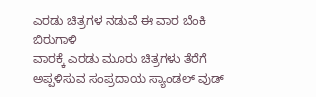ಎರಡು ಚಿತ್ರಗಳ ನಡುವೆ ಈ ವಾರ ಬೆಂಕಿ ಬಿರುಗಾಳಿ
ವಾರಕ್ಕೆ ಎರಡು ಮೂರು ಚಿತ್ರಗಳು ತೆರೆಗೆ ಅಪ್ಪಳಿಸುವ ಸಂಪ್ರದಾಯ ಸ್ಯಾಂಡಲ್ ವುಡ್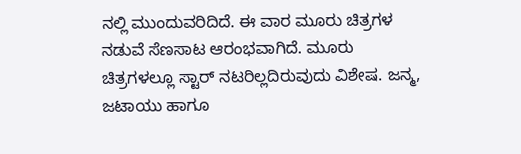ನಲ್ಲಿ ಮುಂದುವರಿದಿದೆ. ಈ ವಾರ ಮೂರು ಚಿತ್ರಗಳ ನಡುವೆ ಸೆಣಸಾಟ ಆರಂಭವಾಗಿದೆ. ಮೂರು ಚಿತ್ರಗಳಲ್ಲೂ ಸ್ಟಾರ್ ನಟರಿಲ್ಲದಿರುವುದು ವಿಶೇಷ. ಜನ್ಮ, ಜಟಾಯು ಹಾಗೂ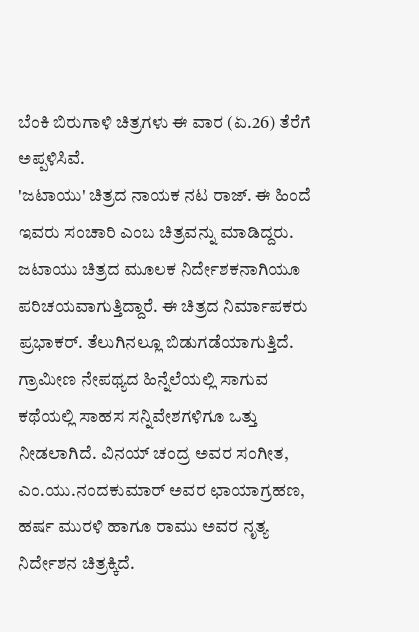ಬೆಂಕಿ ಬಿರುಗಾಳಿ ಚಿತ್ರಗಳು ಈ ವಾರ (ಏ.26) ತೆರೆಗೆ ಅಪ್ಪಳಿಸಿವೆ.
'ಜಟಾಯು' ಚಿತ್ರದ ನಾಯಕ ನಟ ರಾಜ್. ಈ ಹಿಂದೆ ಇವರು ಸಂಚಾರಿ ಎಂಬ ಚಿತ್ರವನ್ನು ಮಾಡಿದ್ದರು. ಜಟಾಯು ಚಿತ್ರದ ಮೂಲಕ ನಿರ್ದೇಶಕನಾಗಿಯೂ ಪರಿಚಯವಾಗುತ್ತಿದ್ದಾರೆ. ಈ ಚಿತ್ರದ ನಿರ್ಮಾಪಕರು ಪ್ರಭಾಕರ್. ತೆಲುಗಿನಲ್ಲೂ ಬಿಡುಗಡೆಯಾಗುತ್ತಿದೆ.
ಗ್ರಾಮೀಣ ನೇಪಥ್ಯದ ಹಿನ್ನೆಲೆಯಲ್ಲಿ ಸಾಗುವ ಕಥೆಯಲ್ಲಿ ಸಾಹಸ ಸನ್ನಿವೇಶಗಳಿಗೂ ಒತ್ತು ನೀಡಲಾಗಿದೆ. ವಿನಯ್ ಚಂದ್ರ ಅವರ ಸಂಗೀತ, ಎಂ.ಯು.ನಂದಕುಮಾರ್ ಅವರ ಛಾಯಾಗ್ರಹಣ, ಹರ್ಷ ಮುರಳಿ ಹಾಗೂ ರಾಮು ಅವರ ನೃತ್ಯ ನಿರ್ದೇಶನ ಚಿತ್ರಕ್ಕಿದೆ.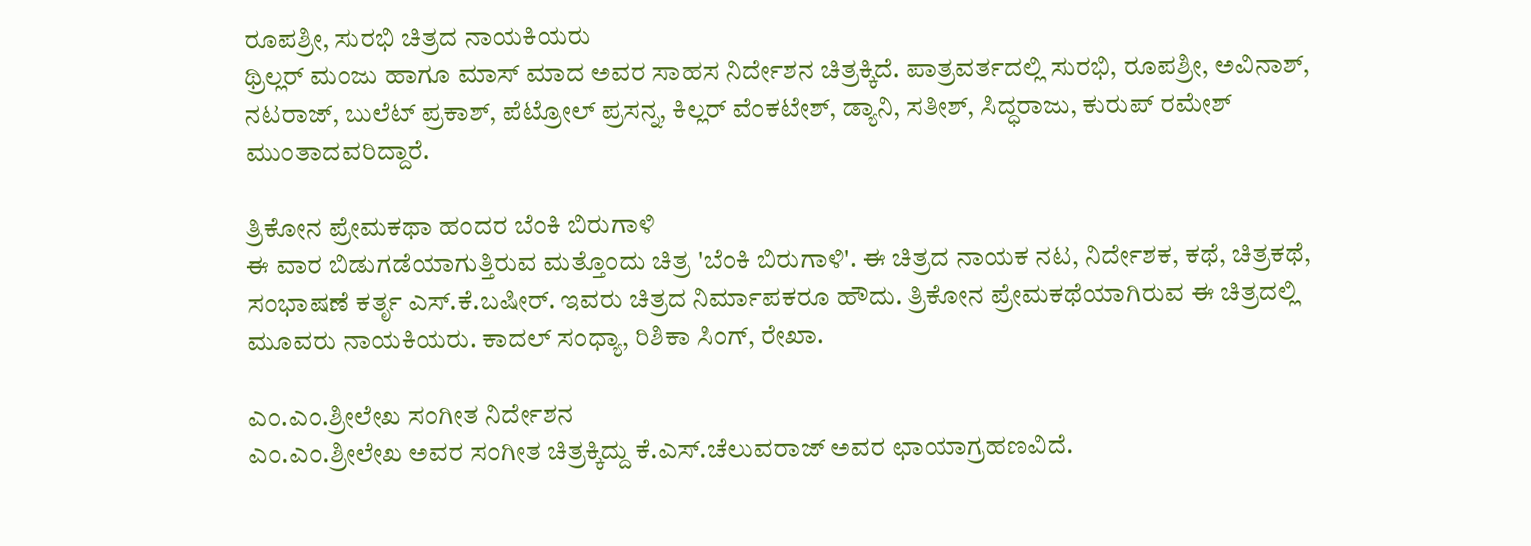ರೂಪಶ್ರೀ, ಸುರಭಿ ಚಿತ್ರದ ನಾಯಕಿಯರು
ಥ್ರಿಲ್ಲರ್ ಮಂಜು ಹಾಗೂ ಮಾಸ್ ಮಾದ ಅವರ ಸಾಹಸ ನಿರ್ದೇಶನ ಚಿತ್ರಕ್ಕಿದೆ. ಪಾತ್ರವರ್ತದಲ್ಲಿ ಸುರಭಿ, ರೂಪಶ್ರೀ, ಅವಿನಾಶ್, ನಟರಾಜ್, ಬುಲೆಟ್ ಪ್ರಕಾಶ್, ಪೆಟ್ರೋಲ್ ಪ್ರಸನ್ನ, ಕಿಲ್ಲರ್ ವೆಂಕಟೇಶ್, ಡ್ಯಾನಿ, ಸತೀಶ್, ಸಿದ್ಧರಾಜು, ಕುರುಪ್ ರಮೇಶ್ ಮುಂತಾದವರಿದ್ದಾರೆ.

ತ್ರಿಕೋನ ಪ್ರೇಮಕಥಾ ಹಂದರ ಬೆಂಕಿ ಬಿರುಗಾಳಿ
ಈ ವಾರ ಬಿಡುಗಡೆಯಾಗುತ್ತಿರುವ ಮತ್ತೊಂದು ಚಿತ್ರ 'ಬೆಂಕಿ ಬಿರುಗಾಳಿ'. ಈ ಚಿತ್ರದ ನಾಯಕ ನಟ, ನಿರ್ದೇಶಕ, ಕಥೆ, ಚಿತ್ರಕಥೆ, ಸಂಭಾಷಣೆ ಕರ್ತೃ ಎಸ್.ಕೆ.ಬಷೀರ್. ಇವರು ಚಿತ್ರದ ನಿರ್ಮಾಪಕರೂ ಹೌದು. ತ್ರಿಕೋನ ಪ್ರೇಮಕಥೆಯಾಗಿರುವ ಈ ಚಿತ್ರದಲ್ಲಿ ಮೂವರು ನಾಯಕಿಯರು. ಕಾದಲ್ ಸಂಧ್ಯಾ, ರಿಶಿಕಾ ಸಿಂಗ್, ರೇಖಾ.

ಎಂ.ಎಂ.ಶ್ರೀಲೇಖ ಸಂಗೀತ ನಿರ್ದೇಶನ
ಎಂ.ಎಂ.ಶ್ರೀಲೇಖ ಅವರ ಸಂಗೀತ ಚಿತ್ರಕ್ಕಿದ್ದು ಕೆ.ಎಸ್.ಚೆಲುವರಾಜ್ ಅವರ ಛಾಯಾಗ್ರಹಣವಿದೆ.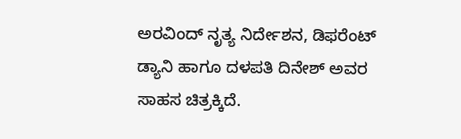ಅರವಿಂದ್ ನೃತ್ಯ ನಿರ್ದೇಶನ, ಡಿಫರೆಂಟ್ ಡ್ಯಾನಿ ಹಾಗೂ ದಳಪತಿ ದಿನೇಶ್ ಅವರ ಸಾಹಸ ಚಿತ್ರಕ್ಕಿದೆ.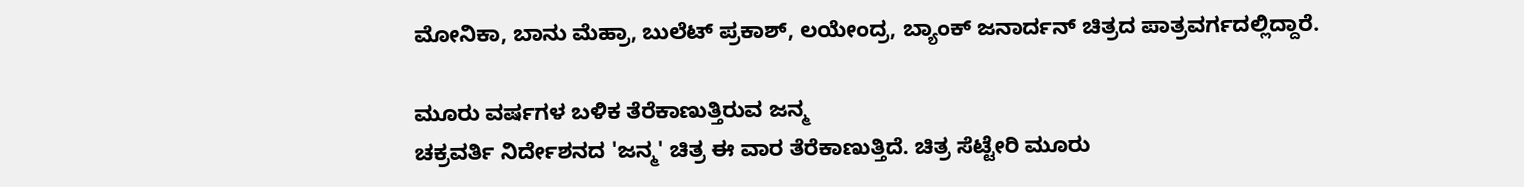ಮೋನಿಕಾ, ಬಾನು ಮೆಹ್ರಾ, ಬುಲೆಟ್ ಪ್ರಕಾಶ್, ಲಯೇಂದ್ರ, ಬ್ಯಾಂಕ್ ಜನಾರ್ದನ್ ಚಿತ್ರದ ಪಾತ್ರವರ್ಗದಲ್ಲಿದ್ದಾರೆ.

ಮೂರು ವರ್ಷಗಳ ಬಳಿಕ ತೆರೆಕಾಣುತ್ತಿರುವ ಜನ್ಮ
ಚಕ್ರವರ್ತಿ ನಿರ್ದೇಶನದ 'ಜನ್ಮ' ಚಿತ್ರ ಈ ವಾರ ತೆರೆಕಾಣುತ್ತಿದೆ. ಚಿತ್ರ ಸೆಟ್ಟೇರಿ ಮೂರು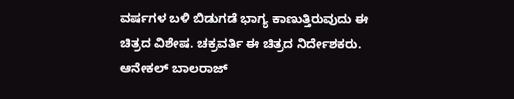ವರ್ಷಗಳ ಬಳಿ ಬಿಡುಗಡೆ ಭಾಗ್ಯ ಕಾಣುತ್ತಿರುವುದು ಈ ಚಿತ್ರದ ವಿಶೇಷ. ಚಕ್ರವರ್ತಿ ಈ ಚಿತ್ರದ ನಿರ್ದೇಶಕರು. ಆನೇಕಲ್ ಬಾಲರಾಜ್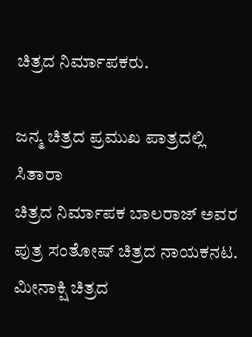ಚಿತ್ರದ ನಿರ್ಮಾಪಕರು.

ಜನ್ಮ ಚಿತ್ರದ ಪ್ರಮುಖ ಪಾತ್ರದಲ್ಲಿ ಸಿತಾರಾ
ಚಿತ್ರದ ನಿರ್ಮಾಪಕ ಬಾಲರಾಜ್ ಅವರ ಪುತ್ರ ಸಂತೋಷ್ ಚಿತ್ರದ ನಾಯಕನಟ. ಮೀನಾಕ್ಷಿ ಚಿತ್ರದ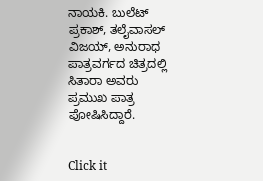ನಾಯಕಿ. ಬುಲೆಟ್ ಪ್ರಕಾಶ್, ತಲೈವಾಸಲ್ ವಿಜಯ್, ಅನುರಾಧ ಪಾತ್ರವರ್ಗದ ಚಿತ್ರದಲ್ಲಿ ಸಿತಾರಾ ಅವರು ಪ್ರಮುಖ ಪಾತ್ರ ಪೋಷಿಸಿದ್ದಾರೆ.


Click it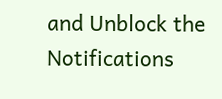and Unblock the Notifications